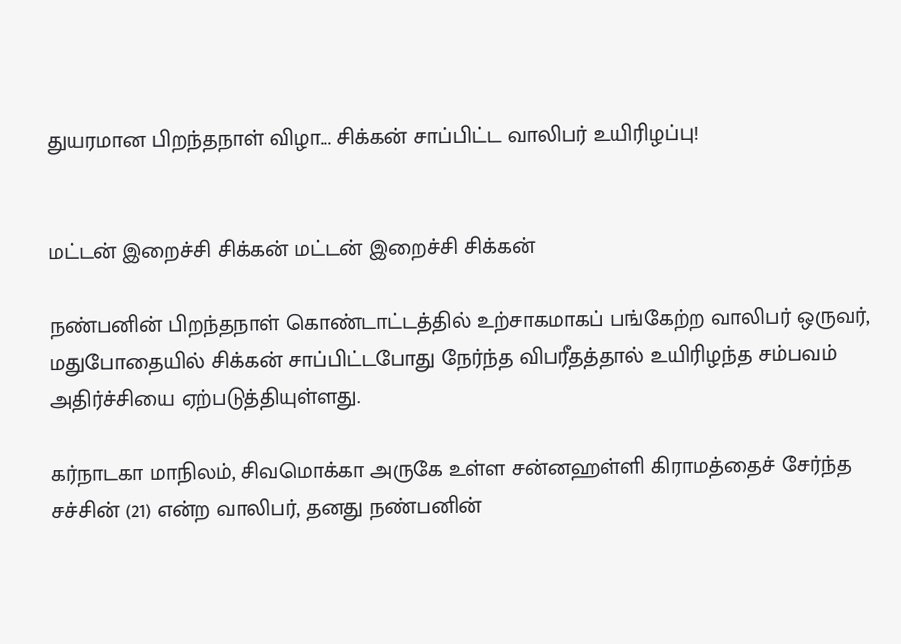துயரமான பிறந்தநாள் விழா... சிக்கன் சாப்பிட்ட வாலிபர் உயிரிழப்பு!


மட்டன் இறைச்சி சிக்கன் மட்டன் இறைச்சி சிக்கன்

நண்பனின் பிறந்தநாள் கொண்டாட்டத்தில் உற்சாகமாகப் பங்கேற்ற வாலிபர் ஒருவர், மதுபோதையில் சிக்கன் சாப்பிட்டபோது நேர்ந்த விபரீதத்தால் உயிரிழந்த சம்பவம் அதிர்ச்சியை ஏற்படுத்தியுள்ளது.

கர்நாடகா மாநிலம், சிவமொக்கா அருகே உள்ள சன்னஹள்ளி கிராமத்தைச் சேர்ந்த சச்சின் (21) என்ற வாலிபர், தனது நண்பனின்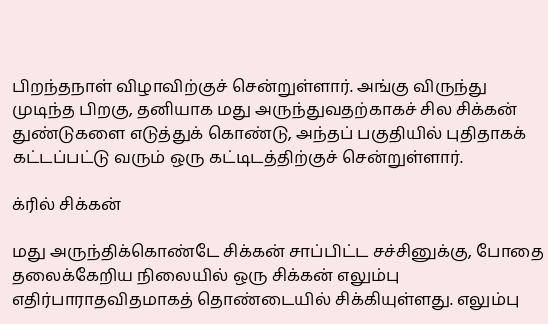பிறந்தநாள் விழாவிற்குச் சென்றுள்ளார். அங்கு விருந்து முடிந்த பிறகு, தனியாக மது அருந்துவதற்காகச் சில சிக்கன் துண்டுகளை எடுத்துக் கொண்டு, அந்தப் பகுதியில் புதிதாகக் கட்டப்பட்டு வரும் ஒரு கட்டிடத்திற்குச் சென்றுள்ளார்.

க்ரில் சிக்கன்

மது அருந்திக்கொண்டே சிக்கன் சாப்பிட்ட சச்சினுக்கு, போதை தலைக்கேறிய நிலையில் ஒரு சிக்கன் எலும்பு எதிர்பாராதவிதமாகத் தொண்டையில் சிக்கியுள்ளது. எலும்பு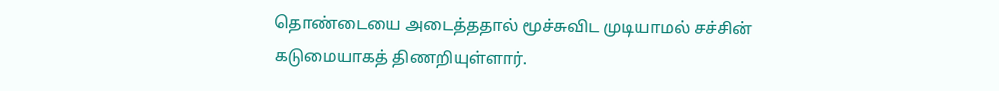தொண்டையை அடைத்ததால் மூச்சுவிட முடியாமல் சச்சின் கடுமையாகத் திணறியுள்ளார்.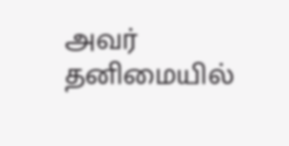அவர் தனிமையில்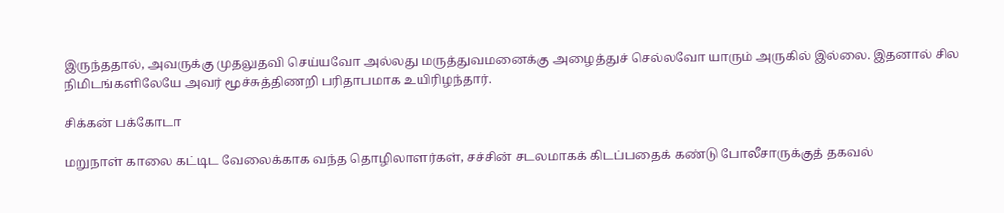இருந்ததால், அவருக்கு முதலுதவி செய்யவோ அல்லது மருத்துவமனைக்கு அழைத்துச் செல்லவோ யாரும் அருகில் இல்லை. இதனால் சில நிமிடங்களிலேயே அவர் மூச்சுத்திணறி பரிதாபமாக உயிரிழந்தார்.

சிக்கன் பக்கோடா

மறுநாள் காலை கட்டிட வேலைக்காக வந்த தொழிலாளர்கள், சச்சின் சடலமாகக் கிடப்பதைக் கண்டு போலீசாருக்குத் தகவல்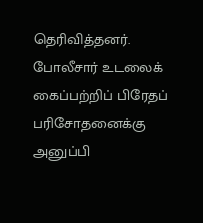தெரிவித்தனர். போலீசார் உடலைக் கைப்பற்றிப் பிரேதப் பரிசோதனைக்கு அனுப்பி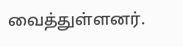வைத்துள்ளனர்.